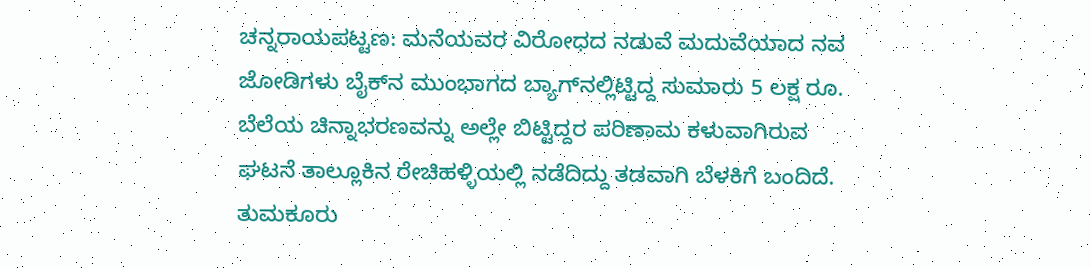ಚನ್ನರಾಯಪಟ್ಟಣ: ಮನೆಯವರ ವಿರೋಧದ ನಡುವೆ ಮದುವೆಯಾದ ನವ ಜೋಡಿಗಳು ಬೈಕ್‌ನ ಮುಂಭಾಗದ ಬ್ಯಾಗ್‌ನಲ್ಲಿಟ್ಟಿದ್ದ ಸುಮಾರು 5 ಲಕ್ಷ ರೂ. ಬೆಲೆಯ ಚಿನ್ನಾಭರಣವನ್ನು ಅಲ್ಲೇ ಬಿಟ್ಟಿದ್ದರ ಪರಿಣಾಮ ಕಳುವಾಗಿರುವ ಘಟನೆ ತಾಲ್ಲೂಕಿನ ರೇಚಿಹಳ್ಳಿಯಲ್ಲಿ ನಡೆದಿದ್ದು ತಡವಾಗಿ ಬೆಳಕಿಗೆ ಬಂದಿದೆ.
ತುಮಕೂರು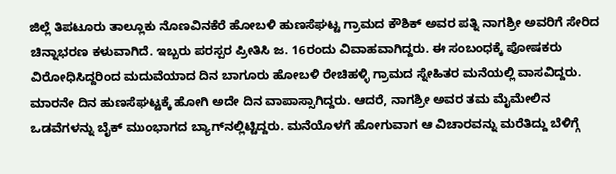ಜಿಲ್ಲೆ ತಿಪಟೂರು ತಾಲ್ಲೂಕು ನೊಣವಿನಕೆರೆ ಹೋಬಳಿ ಹುಣಸೆಘಟ್ಟ ಗ್ರಾಮದ ಕೌಶಿಕ್‌ ಅವರ ಪತ್ನಿ ನಾಗಶ್ರೀ ಅವರಿಗೆ ಸೇರಿದ ಚಿನ್ನಾಭರಣ ಕಳುವಾಗಿದೆ. ಇಬ್ಬರು ಪರಸ್ಪರ ಪ್ರೀತಿಸಿ ಜ. 16ರಂದು ವಿವಾಹವಾಗಿದ್ದರು. ಈ ಸಂಬಂಧಕ್ಕೆ ಪೋಷಕರು ವಿರೋಧಿಸಿದ್ದರಿಂದ ಮದುವೆಯಾದ ದಿನ ಬಾಗೂರು ಹೋಬಳಿ ರೇಚಿಹಳ್ಳಿ ಗ್ರಾಮದ ಸ್ನೇಹಿತರ ಮನೆಯಲ್ಲಿ ವಾಸವಿದ್ದರು. ಮಾರನೇ ದಿನ ಹುಣಸೆಘಟ್ಟಕ್ಕೆ ಹೋಗಿ ಅದೇ ದಿನ ವಾಪಾಸ್ಸಾಗಿದ್ದರು. ಆದರೆ, ನಾಗಶ್ರೀ ಅವರ ತಮ ಮೈಮೇಲಿನ ಒಡವೆಗಳನ್ನು ಬೈಕ್‌ ಮುಂಭಾಗದ ಬ್ಯಾಗ್‌ನಲ್ಲಿಟ್ಟಿದ್ದರು. ಮನೆಯೊಳಗೆ ಹೋಗುವಾಗ ಆ ವಿಚಾರವನ್ನು ಮರೆತಿದ್ದು ಬೆಳಿಗ್ಗೆ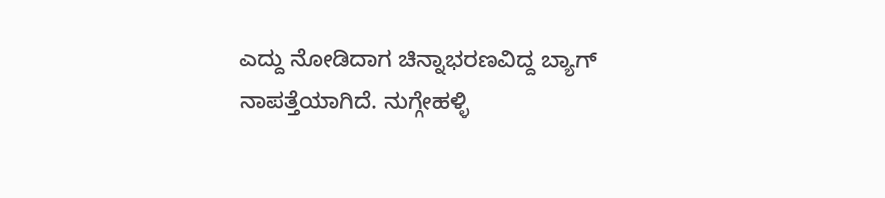ಎದ್ದು ನೋಡಿದಾಗ ಚಿನ್ನಾಭರಣವಿದ್ದ ಬ್ಯಾಗ್‌ ನಾಪತ್ತೆಯಾಗಿದೆ. ನುಗ್ಗೇಹಳ್ಳಿ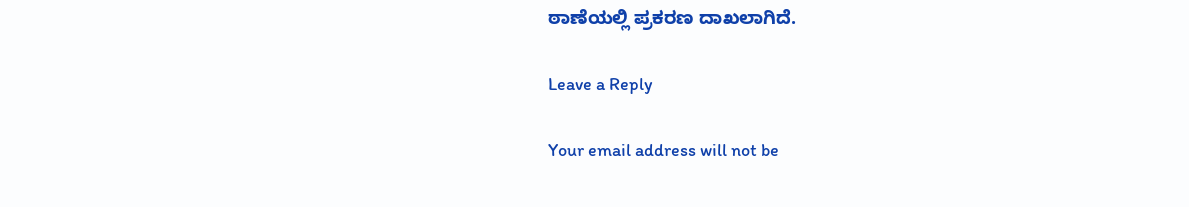ಠಾಣೆಯಲ್ಲಿ ಪ್ರಕರಣ ದಾಖಲಾಗಿದೆ.

Leave a Reply

Your email address will not be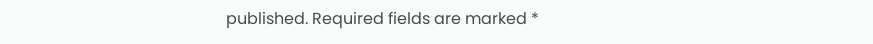published. Required fields are marked *